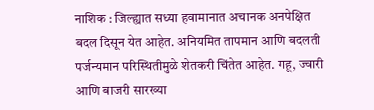नाशिक : जिल्ह्यात सध्या हवामानात अचानक अनपेक्षित बदल दिसून येत आहेत. अनियमित तापमान आणि बदलती पर्जन्यमान परिस्थितीमुळे शेतकरी चिंतेत आहेत. गहू, ज्वारी आणि बाजरी सारख्या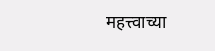महत्त्वाच्या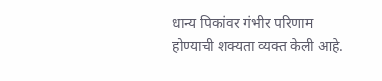धान्य पिकांवर गंभीर परिणाम होण्याची शक्यता व्यक्त केली आहे.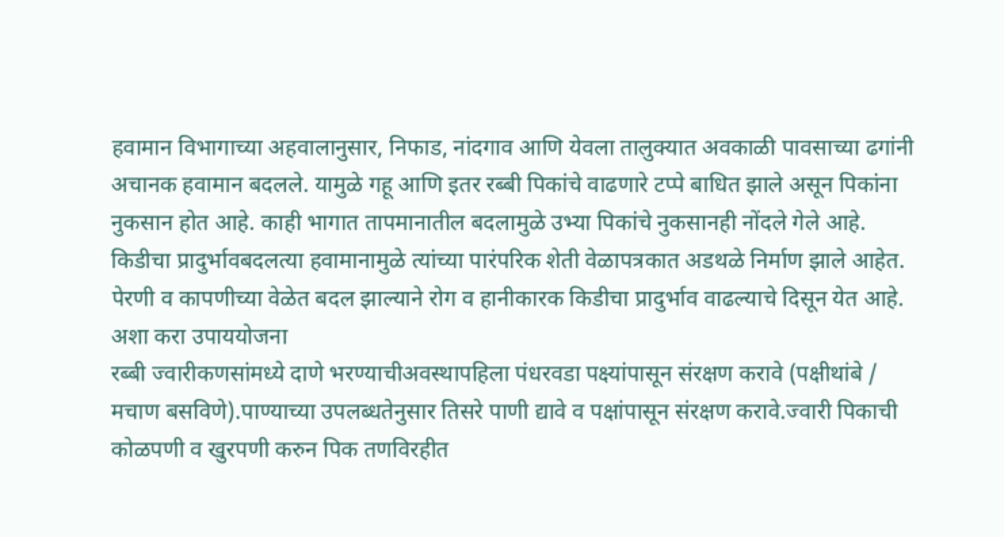हवामान विभागाच्या अहवालानुसार, निफाड, नांदगाव आणि येवला तालुक्यात अवकाळी पावसाच्या ढगांनी अचानक हवामान बदलले. यामुळे गहू आणि इतर रब्बी पिकांचे वाढणारे टप्पे बाधित झाले असून पिकांना नुकसान होत आहे. काही भागात तापमानातील बदलामुळे उभ्या पिकांचे नुकसानही नोंदले गेले आहे.
किडीचा प्रादुर्भावबदलत्या हवामानामुळे त्यांच्या पारंपरिक शेती वेळापत्रकात अडथळे निर्माण झाले आहेत. पेरणी व कापणीच्या वेळेत बदल झाल्याने रोग व हानीकारक किडीचा प्रादुर्भाव वाढल्याचे दिसून येत आहे.
अशा करा उपाययोजना
रब्बी ज्वारीकणसांमध्ये दाणे भरण्याचीअवस्थापहिला पंधरवडा पक्ष्यांपासून संरक्षण करावे (पक्षीथांबे / मचाण बसविणे).पाण्याच्या उपलब्धतेनुसार तिसरे पाणी द्यावे व पक्षांपासून संरक्षण करावे.ज्वारी पिकाची कोळपणी व खुरपणी करुन पिक तणविरहीत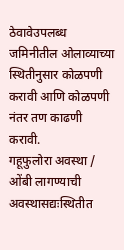ठेवावेउपलब्ध जमिनीतील ओलाव्याच्या स्थितीनुसार कोळपणी करावी आणि कोळपणी नंतर तण काढणी करावी.
गहूफुलोरा अवस्था / ओंबी लागण्याची अवस्थासद्यःस्थितीत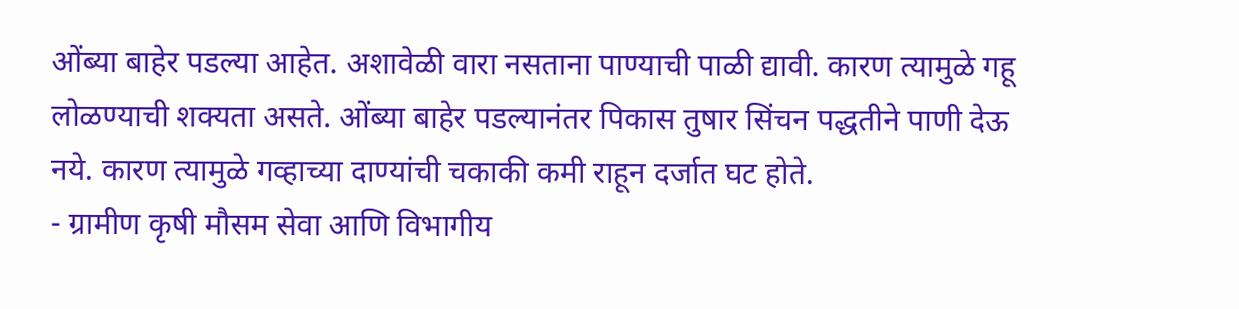ओंब्या बाहेर पडल्या आहेत. अशावेळी वारा नसताना पाण्याची पाळी द्यावी. कारण त्यामुळे गहू लोळण्याची शक्यता असते. ओंब्या बाहेर पडल्यानंतर पिकास तुषार सिंचन पद्धतीने पाणी देऊ नये. कारण त्यामुळे गव्हाच्या दाण्यांची चकाकी कमी राहून दर्जात घट होते.
- ग्रामीण कृषी मौसम सेवा आणि विभागीय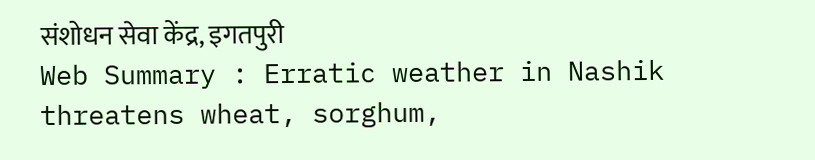संशोधन सेवा केंद्र, इगतपुरी
Web Summary : Erratic weather in Nashik threatens wheat, sorghum,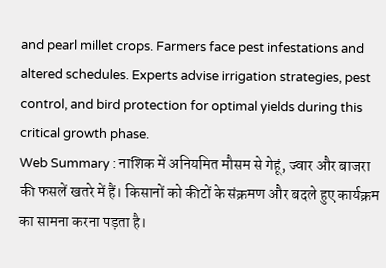and pearl millet crops. Farmers face pest infestations and altered schedules. Experts advise irrigation strategies, pest control, and bird protection for optimal yields during this critical growth phase.
Web Summary : नाशिक में अनियमित मौसम से गेहूं, ज्वार और बाजरा की फसलें खतरे में हैं। किसानों को कीटों के संक्रमण और बदले हुए कार्यक्रम का सामना करना पड़ता है।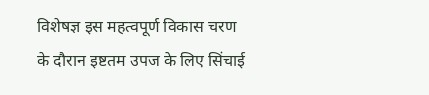विशेषज्ञ इस महत्वपूर्ण विकास चरण के दौरान इष्टतम उपज के लिए सिंचाई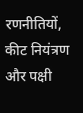रणनीतियों, कीट नियंत्रण और पक्षी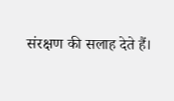संरक्षण की सलाह देते हैं।